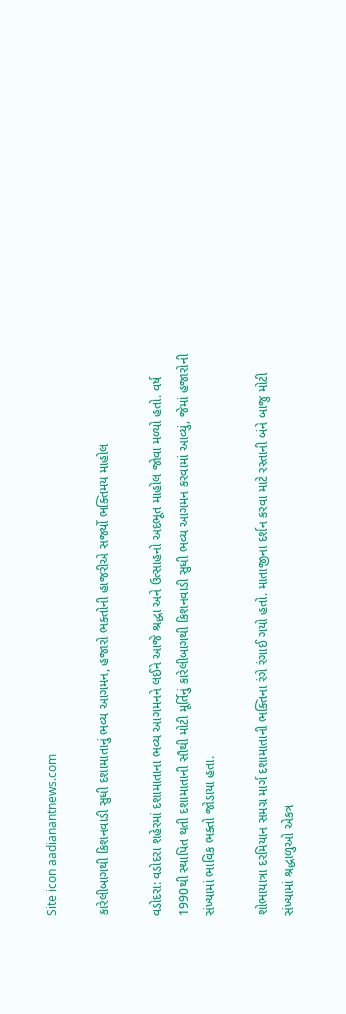Site icon aadianantnews.com

કારેલીબાગથી કિશનવાડી સુધી દશામાતાનું ભવ્ય આગમન, હજારો ભક્તોની હાજરીએ સર્જ્યો ભક્તિમય માહોલ

વડોદરા: વડોદરા શહેરમાં દશામાતાના ભવ્ય આગમનને લઈને આજે શ્રદ્ધા અને ઉત્સાહનો અદભૂત માહોલ જોવા મળ્યો હતો. વર્ષ 1990થી સ્થાપિત થતી દશામાતાની સૌથી મોટી મૂર્તિનું કારેલીબાગથી કિશનવાડી સુધી ભવ્ય આગમન કરવામાં આવ્યું, જેમાં હજારોની સંખ્યામાં ભાવિક ભક્તો જોડાયા હતા.

શોભાયાત્રા દરમિયાન સમગ્ર માર્ગ દશામાતાની ભક્તિના રંગે રંગાઈ ગયો હતો. માતાજીના દર્શન કરવા માટે રસ્તાની બંને બાજુ મોટી સંખ્યામાં શ્રદ્ધાળુઓ એકત્ર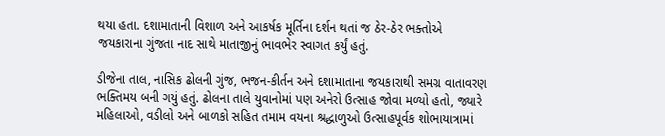થયા હતા. દશામાતાની વિશાળ અને આકર્ષક મૂર્તિના દર્શન થતાં જ ઠેર-ઠેર ભક્તોએ જયકારાના ગુંજતા નાદ સાથે માતાજીનું ભાવભેર સ્વાગત કર્યું હતું.

ડીજેના તાલ, નાસિક ઢોલની ગુંજ, ભજન-કીર્તન અને દશામાતાના જયકારાથી સમગ્ર વાતાવરણ ભક્તિમય બની ગયું હતું. ઢોલના તાલે યુવાનોમાં પણ અનેરો ઉત્સાહ જોવા મળ્યો હતો, જ્યારે મહિલાઓ, વડીલો અને બાળકો સહિત તમામ વયના શ્રદ્ધાળુઓ ઉત્સાહપૂર્વક શોભાયાત્રામાં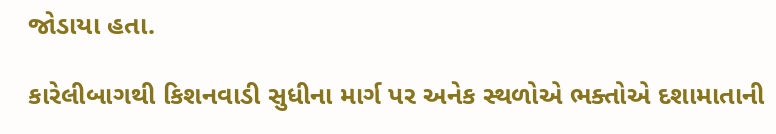જોડાયા હતા.

કારેલીબાગથી કિશનવાડી સુધીના માર્ગ પર અનેક સ્થળોએ ભક્તોએ દશામાતાની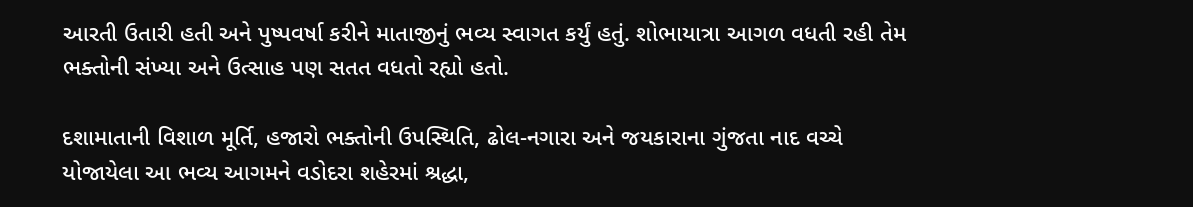આરતી ઉતારી હતી અને પુષ્પવર્ષા કરીને માતાજીનું ભવ્ય સ્વાગત કર્યું હતું. શોભાયાત્રા આગળ વધતી રહી તેમ ભક્તોની સંખ્યા અને ઉત્સાહ પણ સતત વધતો રહ્યો હતો.

દશામાતાની વિશાળ મૂર્તિ, હજારો ભક્તોની ઉપસ્થિતિ, ઢોલ-નગારા અને જયકારાના ગુંજતા નાદ વચ્ચે યોજાયેલા આ ભવ્ય આગમને વડોદરા શહેરમાં શ્રદ્ધા,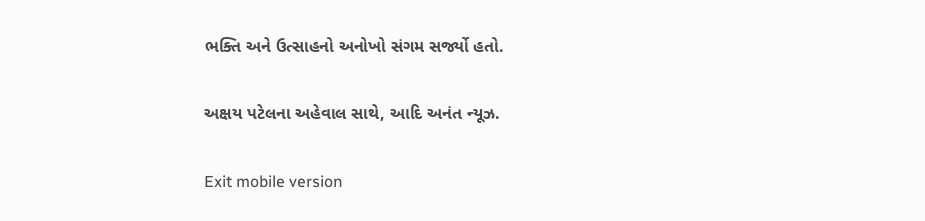ભક્તિ અને ઉત્સાહનો અનોખો સંગમ સર્જ્યો હતો.

અક્ષય પટેલના અહેવાલ સાથે, આદિ અનંત ન્યૂઝ.

Exit mobile version